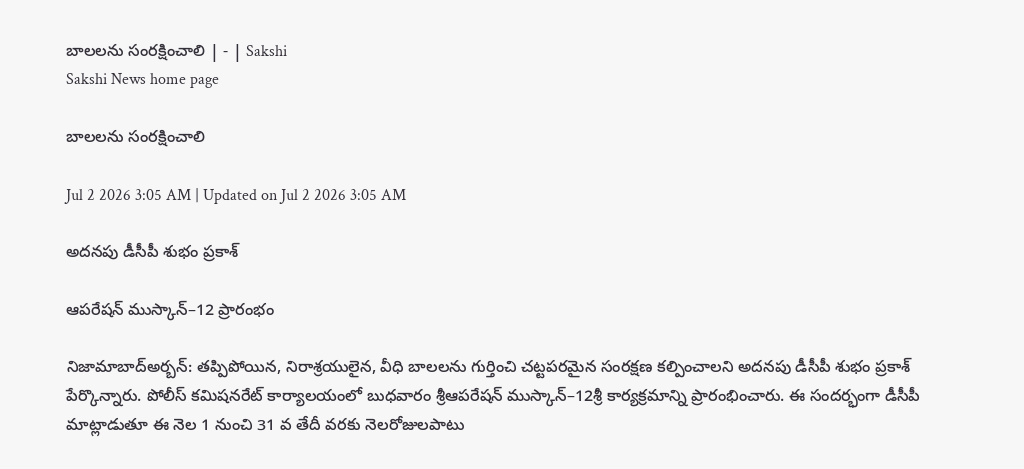బాలలను సంరక్షించాలి | - | Sakshi
Sakshi News home page

బాలలను సంరక్షించాలి

Jul 2 2026 3:05 AM | Updated on Jul 2 2026 3:05 AM

అదనపు డీసీపీ శుభం ప్రకాశ్‌

ఆపరేషన్‌ ముస్కాన్‌–12 ప్రారంభం

నిజామాబాద్‌అర్బన్‌: తప్పిపోయిన, నిరాశ్రయులైన, వీధి బాలలను గుర్తించి చట్టపరమైన సంరక్షణ కల్పించాలని అదనపు డీసీపీ శుభం ప్రకాశ్‌ పేర్కొన్నారు. పోలీస్‌ కమిషనరేట్‌ కార్యాలయంలో బుధవారం శ్రీఆపరేషన్‌ ముస్కాన్‌–12శ్రీ కార్యక్రమాన్ని ప్రారంభించారు. ఈ సందర్భంగా డీసీపీ మాట్లాడుతూ ఈ నెల 1 నుంచి 31 వ తేదీ వరకు నెలరోజులపాటు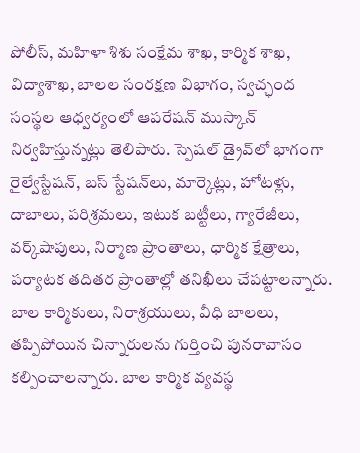పోలీస్‌, మహిళా శిశు సంక్షేమ శాఖ, కార్మిక శాఖ, విద్యాశాఖ, బాలల సంరక్షణ విభాగం, స్వచ్ఛంద సంస్థల ఆధ్వర్యంలో ఆపరేషన్‌ ముస్కాన్‌ నిర్వహిస్తున్నట్లు తెలిపారు. స్పెషల్‌ డ్రైవ్‌లో భాగంగా రైల్వేస్టేషన్‌, బస్‌ స్టేషన్‌లు, మార్కెట్లు, హోటళ్లు, దాబాలు, పరిశ్రమలు, ఇటుక బట్టీలు, గ్యారేజీలు, వర్క్‌షాపులు, నిర్మాణ ప్రాంతాలు, ధార్మిక క్షేత్రాలు, పర్యాటక తదితర ప్రాంతాల్లో తనిఖీలు చేపట్టాలన్నారు. బాల కార్మికులు, నిరాశ్రయులు, వీధి బాలలు, తప్పిపోయిన చిన్నారులను గుర్తించి పునరావాసం కల్పించాలన్నారు. బాల కార్మిక వ్యవస్థ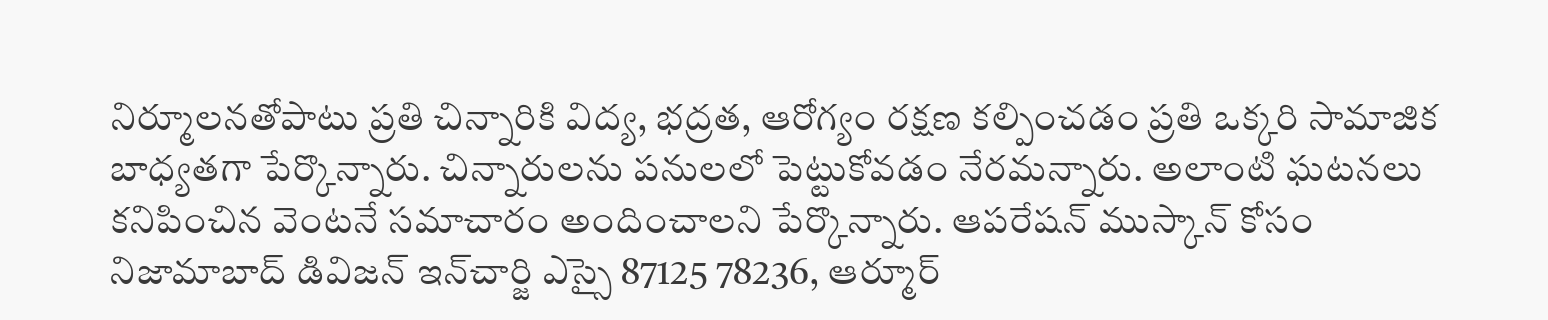నిర్మూలనతోపాటు ప్రతి చిన్నారికి విద్య, భద్రత, ఆరోగ్యం రక్షణ కల్పించడం ప్రతి ఒక్కరి సామాజిక బాధ్యతగా పేర్కొన్నారు. చిన్నారులను పనులలో పెట్టుకోవడం నేరమన్నారు. అలాంటి ఘటనలు కనిపించిన వెంటనే సమాచారం అందించాలని పేర్కొన్నారు. ఆపరేషన్‌ ముస్కాన్‌ కోసం నిజామాబాద్‌ డివిజన్‌ ఇన్‌చార్జి ఎస్సై 87125 78236, ఆర్మూర్‌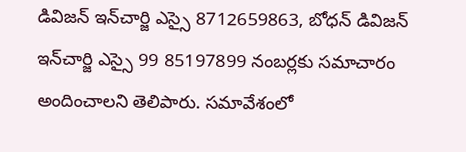డివిజన్‌ ఇన్‌చార్జి ఎస్సై 8712659863, బోధన్‌ డివిజన్‌ ఇన్‌చార్జి ఎస్సై 99 85197899 నంబర్లకు సమాచారం అందించాలని తెలిపారు. సమావేశంలో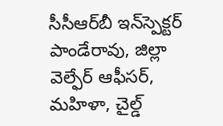సీసీఆర్‌బీ ఇన్‌స్పెక్టర్‌ పాండేరావు, జిల్లా వెల్ఫేర్‌ ఆఫీసర్‌, మహిళా, చైల్డ్‌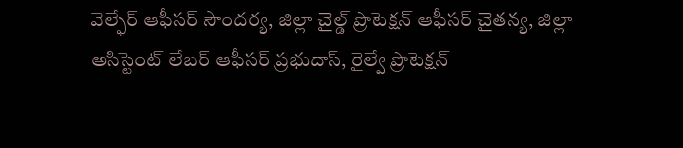వెల్ఫేర్‌ ఆఫీసర్‌ సౌందర్య, జిల్లా చైల్డ్‌ ప్రొటెక్షన్‌ ఆఫీసర్‌ చైతన్య, జిల్లా అసిస్టెంట్‌ లేబర్‌ ఆఫీసర్‌ ప్రభుదాస్‌, రైల్వే ప్రొటెక్షన్‌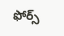ఫోర్స్‌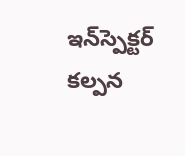ఇన్‌స్పెక్టర్‌ కల్పన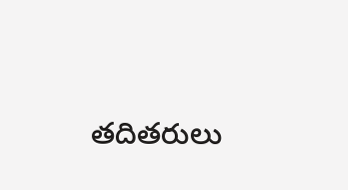తదితరులు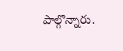పాల్గొన్నారు.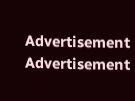Advertisement
Advertisement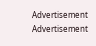Advertisement
Advertisement